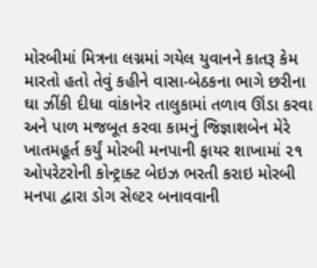મોરબીમાં મિત્રના લગ્નમાં ગયેલ યુવાનને કાતરૂ કેમ મારતો હતો તેવું કહીને વાસા-બેઠકના ભાગે છરીના ઘા ઝીંકી દીધા વાંકાનેર તાલુકામાં તળાવ ઊંડા કરવા અને પાળ મજબૂત કરવા કામનું જિજ્ઞાશબેન મેરે ખાતમહૂર્ત કર્યું મોરબી મનપાની ફાયર શાખામાં ૨૧ ઓપરેટરોની કોન્ટ્રાક્ટ બેઇઝ ભરતી કરાઇ મોરબી મનપા દ્વારા ડોગ સેલ્ટર બનાવવાની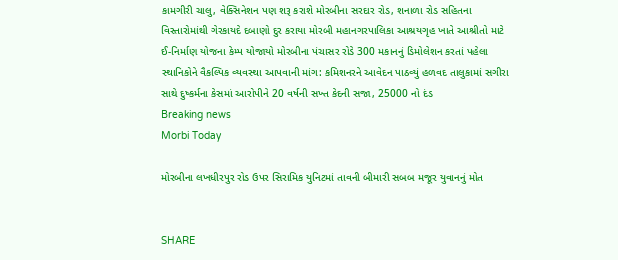કામગીરી ચાલુ, વેક્સિનેશન પણ શરૂ કરાશે મોરબીના સરદાર રોડ, શનાળા રોડ સહિતના વિસ્તારોમાંથી ગેરકાયદે દબાણો દુર કરાયા મોરબી મહાનગરપાલિકા આશ્રયગૃહ ખાતે આશ્રીતો માટે ઈ-નિર્માણ યોજના કેમ્પ યોજાયો મોરબીના પંચાસર રોડે 300 મકાનનું ડિમોલેશન કરતાં પહેલા સ્થાનિકોને વૈકલ્પિક વ્યવસ્થા આપવાની માંગ: કમિશનરને આવેદન પાઠવ્યું હળવદ તાલુકામાં સગીરા સાથે દુષ્કર્મના કેસમાં આરોપીને 20 વર્ષની સખ્ત કેદની સજા, 25000 નો દંડ
Breaking news
Morbi Today

મોરબીના લખધીરપુર રોડ ઉપર સિરામિક યુનિટમાં તાવની બીમારી સબબ મજૂર યુવાનનું મોત


SHARE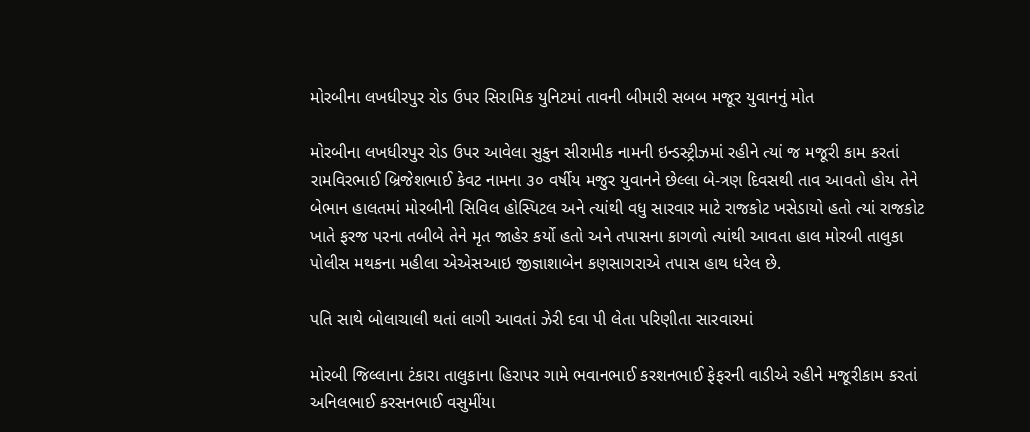મોરબીના લખધીરપુર રોડ ઉપર સિરામિક યુનિટમાં તાવની બીમારી સબબ મજૂર યુવાનનું મોત

મોરબીના લખધીરપુર રોડ ઉપર આવેલા સુકુન સીરામીક નામની ઇન્ડસ્ટ્રીઝમાં રહીને ત્યાં જ મજૂરી કામ કરતાં રામવિરભાઈ બ્રિજેશભાઈ કેવટ નામના ૩૦ વર્ષીય મજુર યુવાનને છેલ્લા બે-ત્રણ દિવસથી તાવ આવતો હોય તેને બેભાન હાલતમાં મોરબીની સિવિલ હોસ્પિટલ અને ત્યાંથી વધુ સારવાર માટે રાજકોટ ખસેડાયો હતો ત્યાં રાજકોટ ખાતે ફરજ પરના તબીબે તેને મૃત જાહેર કર્યો હતો અને તપાસના કાગળો ત્યાંથી આવતા હાલ મોરબી તાલુકા પોલીસ મથકના મહીલા એએસઆઇ જીજ્ઞાશાબેન કણસાગરાએ તપાસ હાથ ધરેલ છે.

પતિ સાથે બોલાચાલી થતાં લાગી આવતાં ઝેરી દવા પી લેતા પરિણીતા સારવારમાં

મોરબી જિલ્લાના ટંકારા તાલુકાના હિરાપર ગામે ભવાનભાઈ કરશનભાઈ ફેફરની વાડીએ રહીને મજૂરીકામ કરતાં અનિલભાઈ કરસનભાઈ વસુમીંયા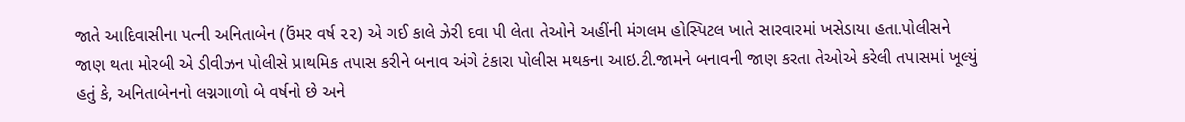જાતે આદિવાસીના પત્ની અનિતાબેન (ઉંમર વર્ષ ૨૨) એ ગઈ કાલે ઝેરી દવા પી લેતા તેઓને અહીંની મંગલમ હોસ્પિટલ ખાતે સારવારમાં ખસેડાયા હતા.પોલીસને જાણ થતા મોરબી એ ડીવીઝન પોલીસે પ્રાથમિક તપાસ કરીને બનાવ અંગે ટંકારા પોલીસ મથકના આઇ.ટી.જામને બનાવની જાણ કરતા તેઓએ કરેલી તપાસમાં ખૂલ્યું હતું કે, અનિતાબેનનો લગ્નગાળો બે વર્ષનો છે અને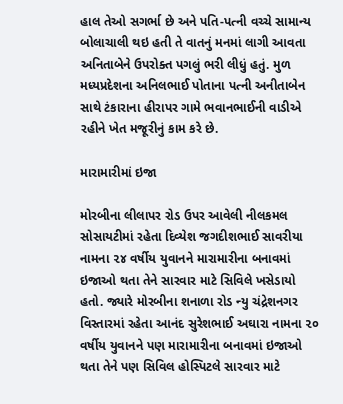હાલ તેઓ સગર્ભા છે અને પતિ-પત્ની વચ્ચે સામાન્ય બોલાચાલી થઇ હતી તે વાતનું મનમાં લાગી આવતા અનિતાબેને ઉપરોક્ત પગલું ભરી લીધું હતું. મુળ મધ્યપ્રદેશના અનિલભાઈ પોતાના પત્ની અનીતાબેન સાથે ટંકારાના હીરાપર ગામે ભવાનભાઈની વાડીએ રહીને ખેત મજૂરીનું કામ કરે છે.

મારામારીમાં ઇજા

મોરબીના લીલાપર રોડ ઉપર આવેલી નીલકમલ સોસાયટીમાં રહેતા દિવ્યેશ જગદીશભાઈ સાવરીયા નામના ૨૪ વર્ષીય યુવાનને મારામારીના બનાવમાં ઇજાઓ થતા તેને સારવાર માટે સિવિલે ખસેડાયો હતો. જ્યારે મોરબીના શનાળા રોડ ન્યુ ચંદ્રેશનગર વિસ્તારમાં રહેતા આનંદ સુરેશભાઈ અઘારા નામના ૨૦ વર્ષીય યુવાનને પણ મારામારીના બનાવમાં ઇજાઓ થતા તેને પણ સિવિલ હોસ્પિટલે સારવાર માટે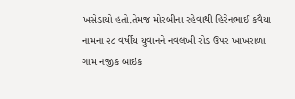ખસેડાયો હતો.તેમજ મોરબીના રહેવાથી હિરેનભાઈ કવૈયા નામના ૨૮ વર્ષીય યુવાનને નવલખી રોડ ઉપર ખાખરાળા ગામ નજીક બાઇક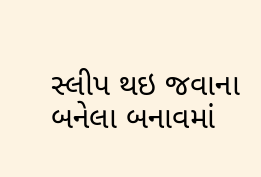સ્લીપ થઇ જવાના બનેલા બનાવમાં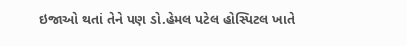ઇજાઓ થતાં તેને પણ ડો.હેમલ પટેલ હોસ્પિટલ ખાતે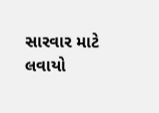સારવાર માટે લવાયો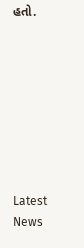હતો.








Latest News